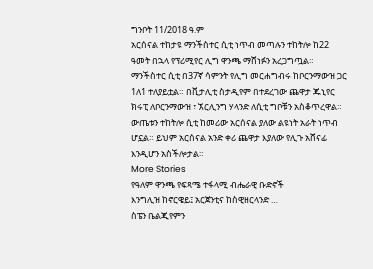ግንቦት 11/2018 ዓ.ም
አርሰናል ተከታዩ ማንችስተር ሲቲ ነጥብ መጣሉን ተከትሎ ከ22 ዓመት በኋላ የፕሪሚየር ሊግ ዋንጫ ማሸነፉን አረጋግጧል።
ማንችስተር ሲቲ በ37ኛ ሳምንት የሊግ መርሐግብሩ ከቦርንማውዝ ጋር 1ለ1 ተለያይቷል። በቪታሊቲ ስታዲየም በተደረገው ጨዋታ ጁኒየር ክሩፒ ለቦርንማውዝ ፣ ኧርሊንግ ሃላንድ ለሲቲ ግቦቹን አስቆጥረዋል።
ውጤቱን ተከትሎ ሲቲ ከመሪው አርሰናል ያለው ልዩነት አራት ነጥብ ሆኗል። ይህም አርሰናል አንድ ቀሪ ጨዋታ እያለው የሊጉ አሸናፊ እንዲሆን አስችሎታል።
More Stories
የዓለም ዋንጫ የፍጻሜ ተፋላሚ ብሔራዊ ቡድኖች
እንግሊዝ ከኖርዌይ፤ አርጀንቲና ከስዊዘርላንድ …
ስፔን ቤልጂየምን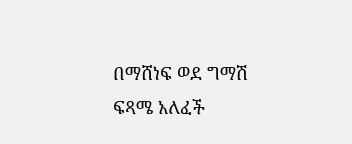በማሸነፍ ወደ ግማሽ ፍጻሜ አለፈች